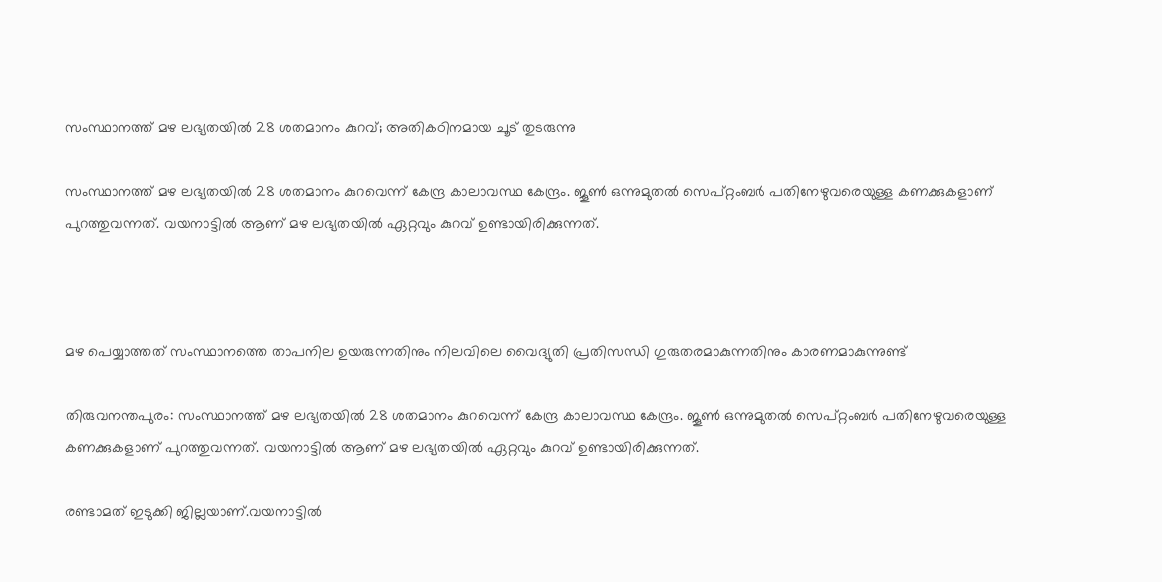സംസ്ഥാനത്ത് മഴ ലഭ്യതയില്‍ 28 ശതമാനം കുറവ്; അതികഠിനമായ ചൂട് തുടരുന്നു

സംസ്ഥാനത്ത് മഴ ലഭ്യതയില്‍ 28 ശതമാനം കുറവെന്ന് കേന്ദ്ര കാലാവസ്ഥ കേന്ദ്രം. ജൂണ്‍ ഒന്നുമുതല്‍ സെപ്റ്റംബര്‍ പതിനേഴുവരെയുള്ള കണക്കുകളാണ് പുറത്തുവന്നത്. വയനാട്ടില്‍ ആണ് മഴ ലഭ്യതയില്‍ ഏറ്റവും കുറവ് ഉണ്ടായിരിക്കുന്നത്.



മഴ പെയ്യാത്തത് സംസ്ഥാനത്തെ താപനില ഉയരുന്നതിനും നിലവിലെ വൈദ്യുതി പ്രതിസന്ധി ഗുരുതരമാകുന്നതിനും കാരണമാകുന്നുണ്ട്

തിരുവനന്തപുരം: സംസ്ഥാനത്ത് മഴ ലഭ്യതയില്‍ 28 ശതമാനം കുറവെന്ന് കേന്ദ്ര കാലാവസ്ഥ കേന്ദ്രം. ജൂണ്‍ ഒന്നുമുതല്‍ സെപ്റ്റംബര്‍ പതിനേഴുവരെയുള്ള കണക്കുകളാണ് പുറത്തുവന്നത്. വയനാട്ടില്‍ ആണ് മഴ ലഭ്യതയില്‍ ഏറ്റവും കുറവ് ഉണ്ടായിരിക്കുന്നത്.

രണ്ടാമത് ഇടുക്കി ജില്ലയാണ്.വയനാട്ടില്‍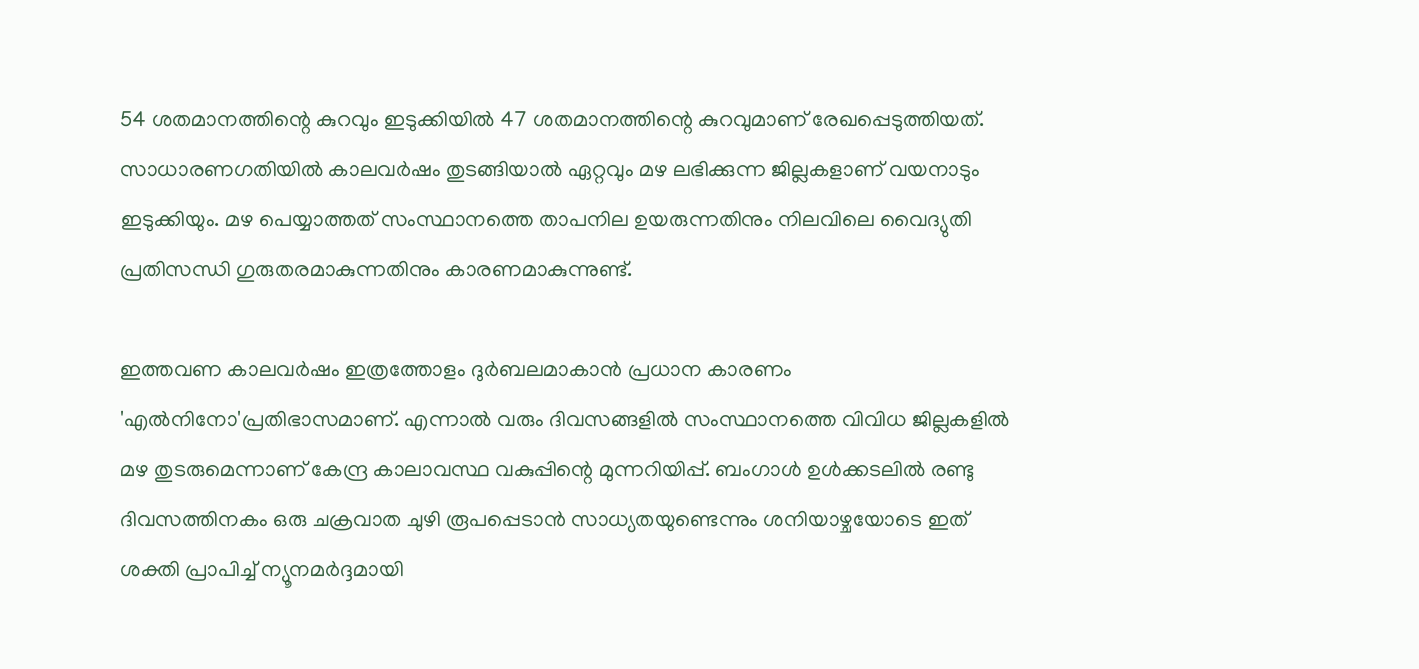54 ശതമാനത്തിന്റെ കുറവും ഇടുക്കിയില്‍ 47 ശതമാനത്തിന്റെ കുറവുമാണ് രേഖപ്പെടുത്തിയത്. സാധാരണഗതിയില്‍ കാലവര്‍ഷം തുടങ്ങിയാല്‍ ഏറ്റവും മഴ ലഭിക്കുന്ന ജില്ലകളാണ് വയനാടും ഇടുക്കിയും. മഴ പെയ്യാത്തത് സംസ്ഥാനത്തെ താപനില ഉയരുന്നതിനും നിലവിലെ വൈദ്യുതി പ്രതിസന്ധി ഗുരുതരമാകുന്നതിനും കാരണമാകുന്നുണ്ട്.

ഇത്തവണ കാലവര്‍ഷം ഇത്രത്തോളം ദുര്‍ബലമാകാന്‍ പ്രധാന കാരണം 'എല്‍നിനോ'പ്രതിഭാസമാണ്. എന്നാല്‍ വരും ദിവസങ്ങളില്‍ സംസ്ഥാനത്തെ വിവിധ ജില്ലകളില്‍ മഴ തുടരുമെന്നാണ് കേന്ദ്ര കാലാവസ്ഥ വകുപ്പിന്റെ മുന്നറിയിപ്പ്. ബംഗാള്‍ ഉള്‍ക്കടലില്‍ രണ്ടു ദിവസത്തിനകം ഒരു ചക്രവാത ചുഴി രൂപപ്പെടാന്‍ സാധ്യതയുണ്ടെന്നും ശനിയാഴ്ചയോടെ ഇത് ശക്തി പ്രാപിച്ച് ന്യൂനമര്‍ദ്ദമായി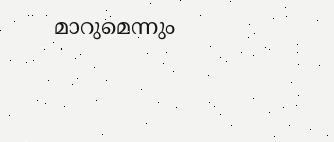മാറുമെന്നും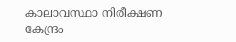കാലാവസ്ഥാ നിരീക്ഷണ കേന്ദ്രം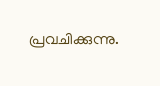പ്രവചിക്കുന്നു.